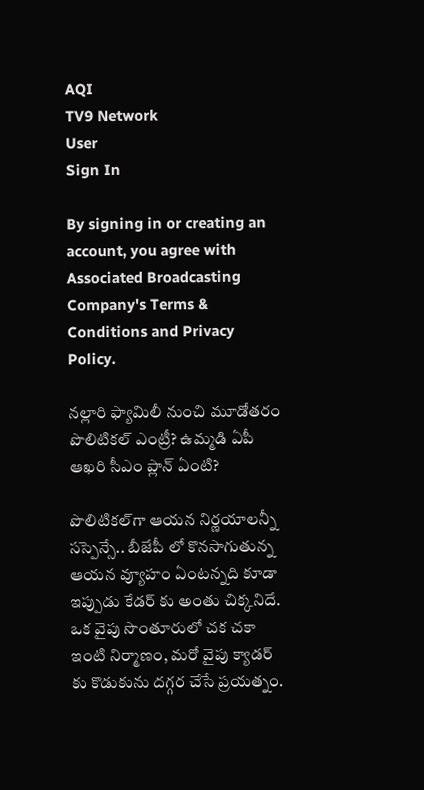AQI
TV9 Network
User
Sign In

By signing in or creating an account, you agree with Associated Broadcasting Company's Terms & Conditions and Privacy Policy.

నల్లారి ఫ్యామిలీ నుంచి మూడోతరం పొలిటికల్‌ ఎంట్రీ? ఉమ్మడి ఏపీ ఆఖరి సీఎం ప్లాన్‌ ఏంటి?

పొలిటికల్‌గా ఆయన నిర్ణయాలన్నీ సస్పెన్సే.. బీజేపీ లో కొనసాగుతున్న ఆయన వ్యూహం ఏంటన్నది కూడా ఇప్పుడు కేడర్ కు అంతు చిక్కనిదే. ఒక వైపు సొంతూరులో చక చకా ఇంటి నిర్మాణం, మరో వైపు క్యాడర్ కు కొడుకును దగ్గర చేసే ప్రయత్నం.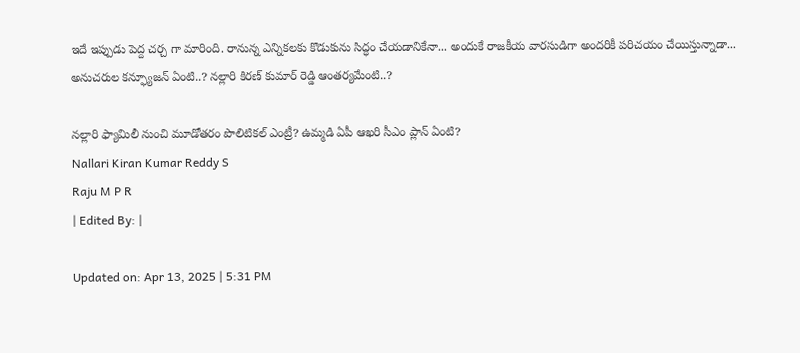ఇదే ఇప్పుడు పెద్ద చర్చ గా మారింది. రానున్న ఎన్నికలకు కొడుకును సిద్ధం చేయడానికేనా... అందుకే రాజకీయ వారసుడిగా అందరికీ పరిచయం చేయిస్తున్నాడా... అనుచరుల కన్ఫ్యూజన్ ఏంటి..? నల్లారి కిరణ్ కుమార్‌ రెడ్డి ఆంతర్యమేంటి..?

నల్లారి ఫ్యామిలీ నుంచి మూడోతరం పొలిటికల్‌ ఎంట్రీ? ఉమ్మడి ఏపీ ఆఖరి సీఎం ప్లాన్‌ ఏంటి?
Nallari Kiran Kumar Reddy S
Raju M P R
| Edited By: |

Updated on: Apr 13, 2025 | 5:31 PM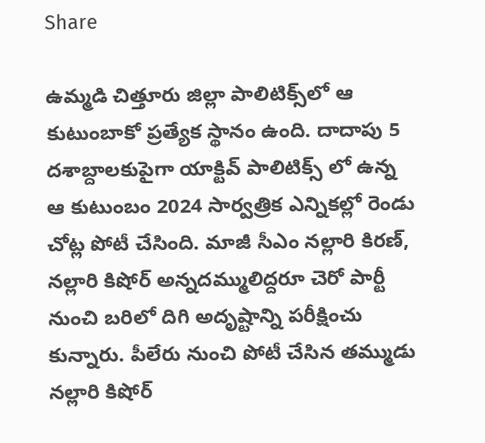Share

ఉమ్మడి చిత్తూరు జిల్లా పాలిటిక్స్‌లో ఆ కుటుంబాకో ప్రత్యేక స్థానం ఉంది. దాదాపు 5 దశాబ్దాలకుపైగా యాక్టివ్ పాలిటిక్స్ లో ఉన్న ఆ కుటుంబం 2024 సార్వత్రిక ఎన్నికల్లో రెండు చోట్ల పోటీ చేసింది. మాజీ సీఎం నల్లారి కిరణ్, నల్లారి కిషోర్ అన్నదమ్ములిద్దరూ చెరో పార్టీ నుంచి బరిలో దిగి అదృష్టాన్ని పరీక్షించు కున్నారు. పీలేరు నుంచి పోటీ చేసిన తమ్ముడు నల్లారి కిషోర్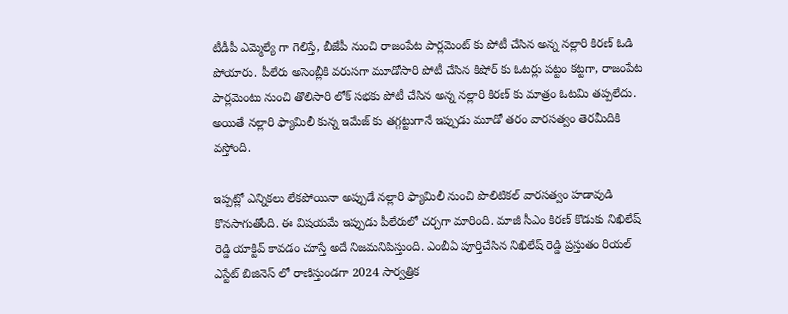టీడీపీ ఎమ్మెల్యే గా గెలిస్తే, బీజేపీ నుంచి రాజంపేట పార్లమెంట్ కు పోటీ చేసిన అన్న నల్లారి కిరణ్ ఓడి పోయారు. పీలేరు అసెంబ్లీకి వరుసగా మూడోసారి పోటీ చేసిన కిషోర్ కు ఓటర్లు పట్టం కట్టగా, రాజంపేట పార్లమెంటు నుంచి తొలిసారి లోక్ సభకు పోటీ చేసిన అన్న నల్లారి కిరణ్ కు మాత్రం ఓటమి తప్పలేదు. అయితే నల్లారి ఫ్యామిలీ కున్న ఇమేజ్ కు తగ్గట్టుగానే ఇప్పుడు మూడో తరం వారసత్వం తెరమీదికి వస్తోంది.

ఇప్పట్లో ఎన్నికలు లేకపోయినా అప్పుడే నల్లారి ఫ్యామిలీ నుంచి పొలిటికల్ వారసత్వం హడావుడి కొనసాగుతోంది. ఈ విషయమే ఇప్పుడు పీలేరులో చర్చగా మారింది. మాజీ సీఎం కిరణ్ కొడుకు నిఖిలేష్ రెడ్డి యాక్టివ్ కావడం చూస్తే అదే నిజమనిపిస్తుంది. ఎంబీఏ పూర్తిచేసిన నిఖిలేష్ రెడ్డి ప్రస్తుతం రియల్ ఎస్టేట్ బిజినెస్ లో రాణిస్తుండగా 2024 సార్వత్రిక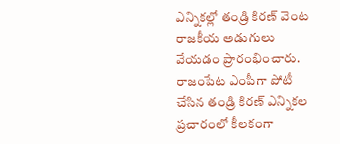ఎన్నికల్లో తండ్రి కిరణ్ వెంట రాజకీయ అడుగులు వేయడం ప్రారంభించారు. రాజంపేట ఎంపీగా పోటీ చేసిన తండ్రి కిరణ్ ఎన్నికల ప్రచారంలో కీలకంగా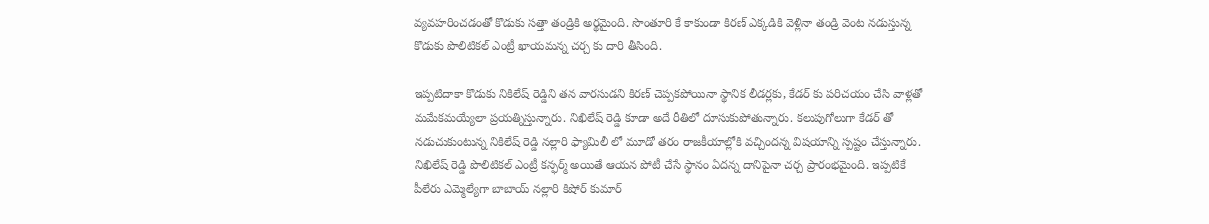వ్యవహరించడంతో కొడుకు సత్తా తండ్రికి అర్థమైంది. సొంతూరి కే కాకుండా కిరణ్ ఎక్కడికి వెళ్లినా తండ్రి వెంట నడుస్తున్న కొడుకు పొలిటికల్ ఎంట్రీ ఖాయమన్న చర్చ కు దారి తీసింది.

ఇప్పటిదాకా కొడుకు నికిలేష్ రెడ్డిని తన వారసుడని కిరణ్ చెప్పకపోయినా స్థానిక లీడర్లకు, కేడర్ కు పరిచయం చేసి వాళ్లతో మమేకమయ్యేలా ప్రయత్నిస్తున్నారు. నిఖిలేష్ రెడ్డి కూడా అదే రీతిలో దూసుకుపోతున్నారు. కలుపుగోలుగా కేడర్ తో నడుచుకుంటున్న నికిలేష్ రెడ్డి నల్లారి ఫ్యామిలీ లో మూడో తరం రాజకీయాల్లోకి వచ్చిందన్న విషయాన్ని స్పష్టం చేస్తున్నారు. నిఖిలేష్ రెడ్డి పొలిటికల్ ఎంట్రీ కన్ఫర్మ్ అయితే ఆయన పోటీ చేసే స్థానం ఏదన్న దానిపైనా చర్చ ప్రారంభమైంది. ఇప్పటికే పీలేరు ఎమ్మెల్యేగా బాబాయ్ నల్లారి కిషోర్ కుమార్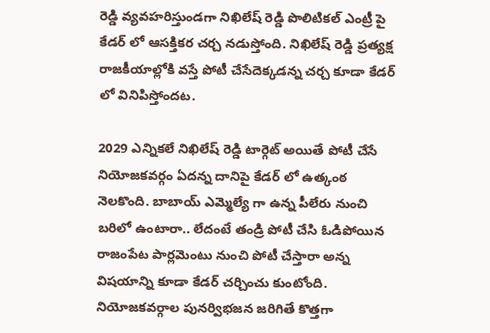రెడ్డి వ్యవహరిస్తుండగా నిఖిలేష్ రెడ్డి పొలిటికల్ ఎంట్రీ పై కేడర్ లో ఆసక్తికర చర్చ నడుస్తోంది. నిఖిలేష్ రెడ్డి ప్రత్యక్ష రాజకీయాల్లోకి వస్తే పోటీ చేసేదెక్కడన్న చర్చ కూడా కేడర్ లో వినిపిస్తోందట.

2029 ఎన్నికలే నిఖిలేష్ రెడ్డి టార్గెట్ అయితే పోటీ చేసే నియోజకవర్గం ఏదన్న దానిపై కేడర్ లో ఉత్కంఠ నెలకొంది. బాబాయ్ ఎమ్మెల్యే గా ఉన్న పీలేరు నుంచి బరిలో ఉంటారా.. లేదంటే తండ్రి పోటీ చేసి ఓడిపోయిన రాజంపేట పార్లమెంటు నుంచి పోటీ చేస్తారా అన్న విషయాన్ని కూడా కేడర్ చర్చించు కుంటోంది. నియోజకవర్గాల పునర్విభజన జరిగితే కొత్తగా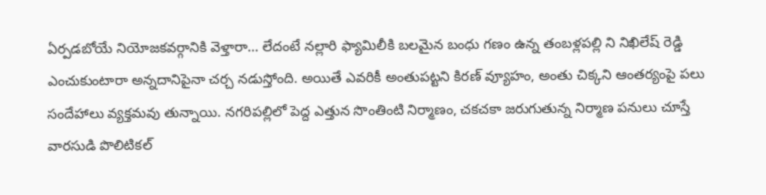ఏర్పడబోయే నియోజకవర్గానికి వెళ్తారా… లేదంటే నల్లారి ఫ్యామిలీకి బలమైన బంధు గణం ఉన్న తంబళ్లపల్లి ని నిఖిలేష్ రెడ్డి ఎంచుకుంటారా అన్నదానిపైనా చర్చ నడుస్తోంది. అయితే ఎవరికీ అంతుపట్టని కిరణ్ వ్యూహం, అంతు చిక్కని ఆంతర్యంపై పలు సందేహాలు వ్యక్తమవు తున్నాయి. నగరిపల్లిలో పెద్ద ఎత్తున సొంతింటి నిర్మాణం, చకచకా జరుగుతున్న నిర్మాణ పనులు చూస్తే వారసుడి పొలిటికల్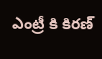ఎంట్రీ కి కిరణ్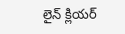లైన్ క్లియర్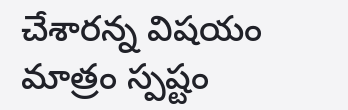చేశారన్న విషయం మాత్రం స్పష్టం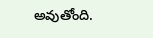అవుతోంది.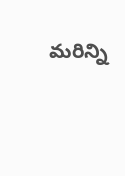మరిన్ని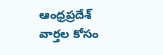ఆంధ్రప్రదేశ్ వార్తల కోసం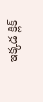ఇక్కడ క్లిక్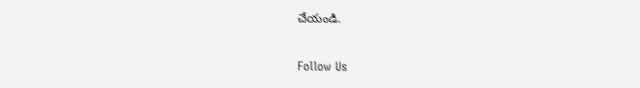చేయండి.

Follow Us